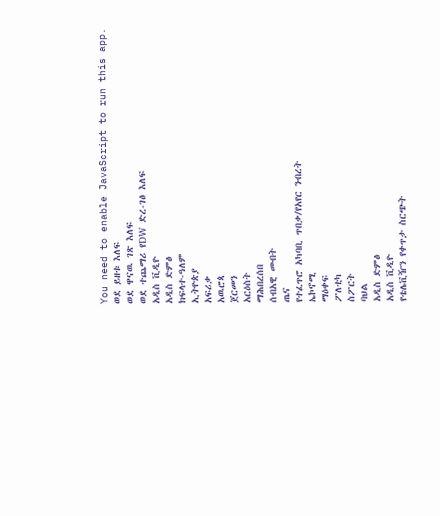You need to enable JavaScript to run this app.
ወደ ይዘቱ እለፍ
ወደ ዋናዉ ገጽ እለፍ
ወደ ተጨማሪ የDW ድረ-ገፅ እለፍ
አዲስ ቪዲዮ
አዲስ ድምፅ
ክፍላተ-ዓለም
ኢትዮጵያ
አፍሪቃ
አዉሮጳ
ጀርመን
አርዕስት
ማሕበረሰበ
ሰብአዊ መብት
ጤና
የተፈጥሮ አካባቢ ጥበቃ/የአየር ንብረት
ኤኮኖሚ
ማዕቀፍ
ፖለቲካ
ስፖርት
ባህል
አዲስ ድምፅ
አዲስ ቪዲዮ
የቴሌቪዥን የቀጥታ ስርጭት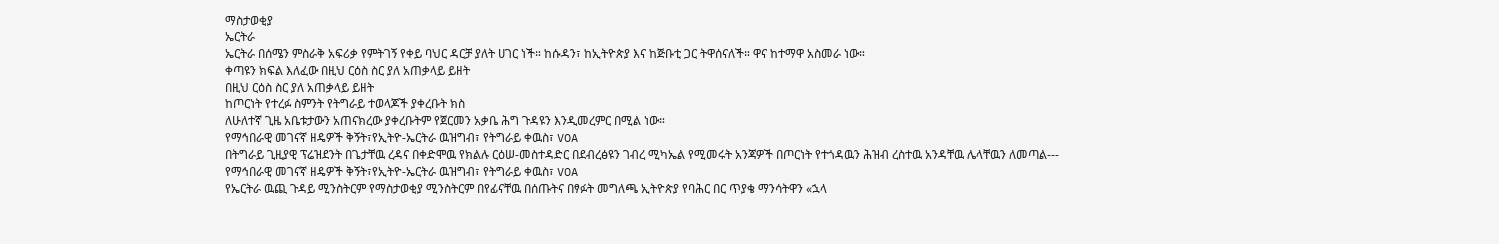ማስታወቂያ
ኤርትራ
ኤርትራ በሰሜን ምስራቅ አፍሪቃ የምትገኝ የቀይ ባህር ዳርቻ ያለት ሀገር ነች። ከሱዳን፣ ከኢትዮጵያ እና ከጅቡቲ ጋር ትዋሰናለች። ዋና ከተማዋ አስመራ ነው።
ቀጣዩን ክፍል እለፈው በዚህ ርዕስ ስር ያለ አጠቃላይ ይዘት
በዚህ ርዕስ ስር ያለ አጠቃላይ ይዘት
ከጦርነት የተረፉ ስምንት የትግራይ ተወላጆች ያቀረቡት ክስ
ለሁለተኛ ጊዜ አቤቱታውን አጠናክረው ያቀረቡትም የጀርመን አቃቤ ሕግ ጉዳዩን እንዲመረምር በሚል ነው።
የማኅበራዊ መገናኛ ዘዴዎች ቅኝት፣የኢትዮ-ኤርትራ ዉዝግብ፣ የትግራይ ቀዉስ፣ VOA
በትግራይ ጊዚያዊ ፕሬዝደንት በጌታቸዉ ረዳና በቀድሞዉ የክልሉ ርዕሠ-መስተዳድር በደብረፅዩን ገብረ ሚካኤል የሚመሩት አንጃዎች በጦርነት የተጎዳዉን ሕዝብ ረስተዉ አንዳቸዉ ሌላቸዉን ለመጣል---
የማኅበራዊ መገናኛ ዘዴዎች ቅኝት፣የኢትዮ-ኤርትራ ዉዝግብ፣ የትግራይ ቀዉስ፣ VOA
የኤርትራ ዉጪ ጉዳይ ሚንስትርም የማስታወቂያ ሚንስትርም በየፊናቸዉ በሰጡትና በፃፉት መግለጫ ኢትዮጵያ የባሕር በር ጥያቄ ማንሳትዋን «ኋላ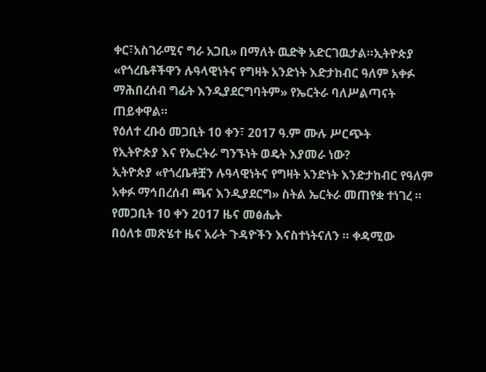ቀር፣አስገራሚና ግራ አጋቢ» በማለት ዉድቅ አድርገዉታል።ኢትዮጵያ «የጎረቤቶችዋን ሉዓላዊነትና የግዛት አንድነት እድታከብር ዓለም አቀፉ ማሕበረሰብ ግፊት እንዲያደርግባትም» የኤርትራ ባለሥልጣናት ጠይቀዋል።
የዕለተ ረቡዕ መጋቢት 10 ቀን፣ 2017 ዓ.ም ሙሉ ሥርጭት
የኢትዮጵያ እና የኤርትራ ግንኙነት ወዴት እያመራ ነው?
ኢትዮጵያ «የጎረቤቶቿን ሉዓላዊነትና የግዛት አንድነት እንድታከብር የዓለም አቀፉ ማኅበረሰብ ጫና እንዲያደርግ» ስትል ኤርትራ መጠየቋ ተነገረ ።
የመጋቢት 10 ቀን 2017 ዜና መፅሔት
በዕለቱ መጽሄተ ዜና አራት ጉዳዮችን እናስተነትናለን ። ቀዳሚው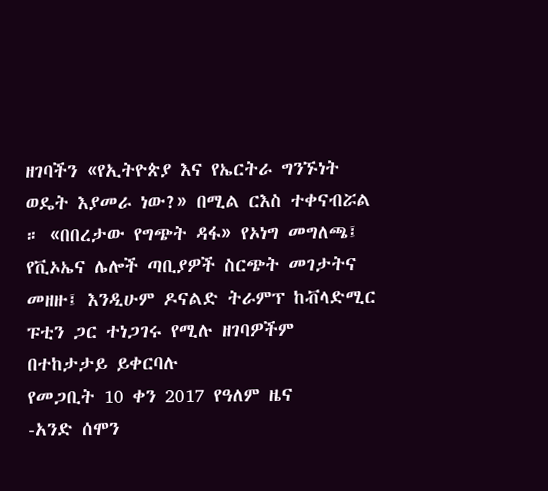ዘገባችን «የኢትዮጵያ እና የኤርትራ ግንኙነት ወዴት እያመራ ነው?» በሚል ርእስ ተቀናብሯል ። «በበረታው የግጭት ዳፋ» የኦነግ መግለጫ፤ የቪኦኤና ሌሎች ጣቢያዎች ስርጭት መገታትና መዘዙ፤ እንዲሁም ዶናልድ ትራምፕ ከቭላድሚር ፑቲን ጋር ተነጋገሩ የሚሉ ዘገባዎችም በተከታታይ ይቀርባሉ
የመጋቢት 10 ቀን 2017 የዓለም ዜና
-አንድ ሰሞን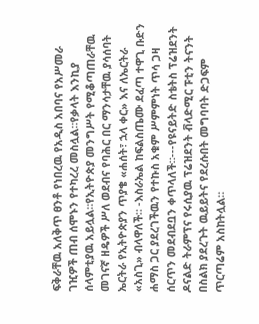ፍቅራቸዉ አለቅጥ ፀንቶ የነበረዉ የአዲስ አበባና የአሥመራ ገዢዎች ጠብ ሰሞኑን የተካረረ መስሏል።የቃላት እንኪያ ሰላምቲያዉ አይሏል።የኢትዮጵያ መንግሥት የሚቆጣጠራቸዉ መገናኛ ዘዴዎች ሥለ ወደብና የባሕር በር ማንሳታቸዉ ያሳሰባት ኤርትራ የኢትዮጵያን ጥያቄ «ሐሰት፣ ኋላ ቀር» እና ለኤርትራ «አስጊ» ብላዋለች። -እስራኤል ከፍልስጤሙ ደፈጣ ተዋጊ ቡድን ሐማስ ጋር ያደረገችዉን የተኩስ አቁም ሥምምነት ጥሳ ጋዛ ሰርጥን መደብደቧን ቀጥላለች።---የዩናይትድ ስቴትስ ፕሬዝደንት ዶናልድ ትራምፕና የሩሲያዉ ፕሬዝደንት ቭላድሚር ፑቲን ትናንት በስልክ ያደረጉት ዉይይትና የደረሱበት መግባባት ድጋፍም ጥርጣሬም አስከትሏል።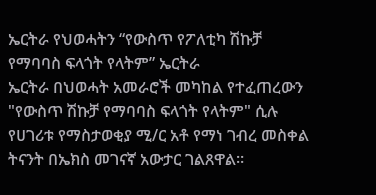ኤርትራ የህወሓትን “የውስጥ የፖለቲካ ሽኩቻ የማባባስ ፍላጎት የላትም” ኤርትራ
ኤርትራ በህወሓት አመራሮች መካከል የተፈጠረውን "የውስጥ ሽኩቻ የማባባስ ፍላጎት የላትም" ሲሉ የሀገሪቱ የማስታወቂያ ሚ/ር አቶ የማነ ገብረ መስቀል ትናንት በኤክስ መገናኛ አውታር ገልጸዋል።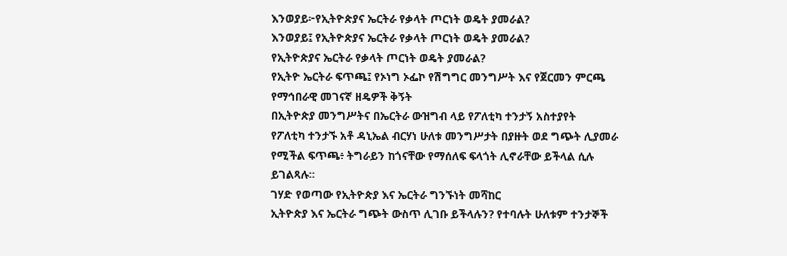እንወያይ፦የኢትዮጵያና ኤርትራ የቃላት ጦርነት ወዴት ያመራል?
እንወያይ፤ የኢትዮጵያና ኤርትራ የቃላት ጦርነት ወዴት ያመራል?
የኢትዮጵያና ኤርትራ የቃላት ጦርነት ወዴት ያመራል?
የኢትዮ ኤርትራ ፍጥጫ፤ የኦነግ ኦፌኮ የሽግግር መንግሥት እና የጀርመን ምርጫ
የማኅበራዊ መገናኛ ዘዴዎች ቅኝት
በኢትዮጵያ መንግሥትና በኤርትራ ውዝግብ ላይ የፖለቲካ ተንታኝ አስተያየት
የፖለቲካ ተንታኙ አቶ ዳኒኤል ብርሃነ ሁለቱ መንግሥታት በያዙት ወደ ግጭት ሊያመራ የሚችል ፍጥጫ፥ ትግራይን ከጎናቸው የማሰለፍ ፍላጎት ሊኖራቸው ይችላል ሲሉ ይገልጻሉ።
ገሃድ የወጣው የኢትዮጵያ እና ኤርትራ ግንኙነት መሻከር
ኢትዮጵያ እና ኤርትራ ግጭት ውስጥ ሊገቡ ይችላሉን? የተባሉት ሁለቱም ተንታኞች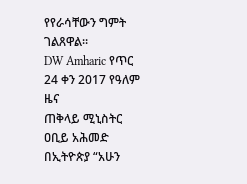የየራሳቸውን ግምት ገልጸዋል።
DW Amharic የጥር 24 ቀን 2017 የዓለም ዜና
ጠቅላይ ሚኒስትር ዐቢይ አሕመድ በኢትዮጵያ “አሁን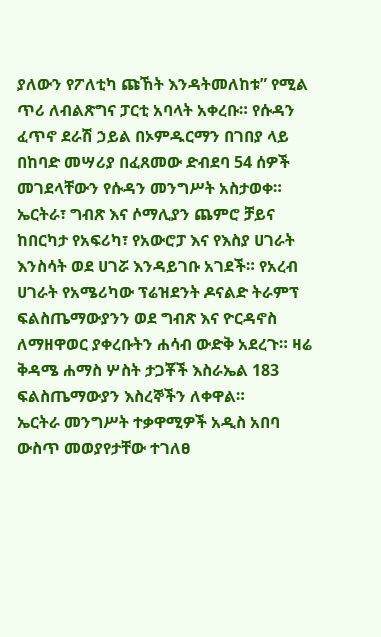ያለውን የፖለቲካ ጩኸት እንዳትመለከቱ” የሚል ጥሪ ለብልጽግና ፓርቲ አባላት አቀረቡ። የሱዳን ፈጥኖ ደራሽ ኃይል በኦምዱርማን በገበያ ላይ በከባድ መሣሪያ በፈጸመው ድብደባ 54 ሰዎች መገደላቸውን የሱዳን መንግሥት አስታወቀ። ኤርትራ፣ ግብጽ እና ሶማሊያን ጨምሮ ቻይና ከበርካታ የአፍሪካ፣ የአውሮፓ እና የእስያ ሀገራት እንስሳት ወደ ሀገሯ እንዳይገቡ አገደች። የአረብ ሀገራት የአሜሪካው ፕሬዝደንት ዶናልድ ትራምፕ ፍልስጤማውያንን ወደ ግብጽ እና ዮርዳኖስ ለማዘዋወር ያቀረቡትን ሐሳብ ውድቅ አደረጉ። ዛሬ ቅዳሜ ሐማስ ሦስት ታጋቾች እስራኤል 183 ፍልስጤማውያን እስረኞችን ለቀዋል።
ኤርትራ መንግሥት ተቃዋሚዎች አዲስ አበባ ውስጥ መወያየታቸው ተገለፀ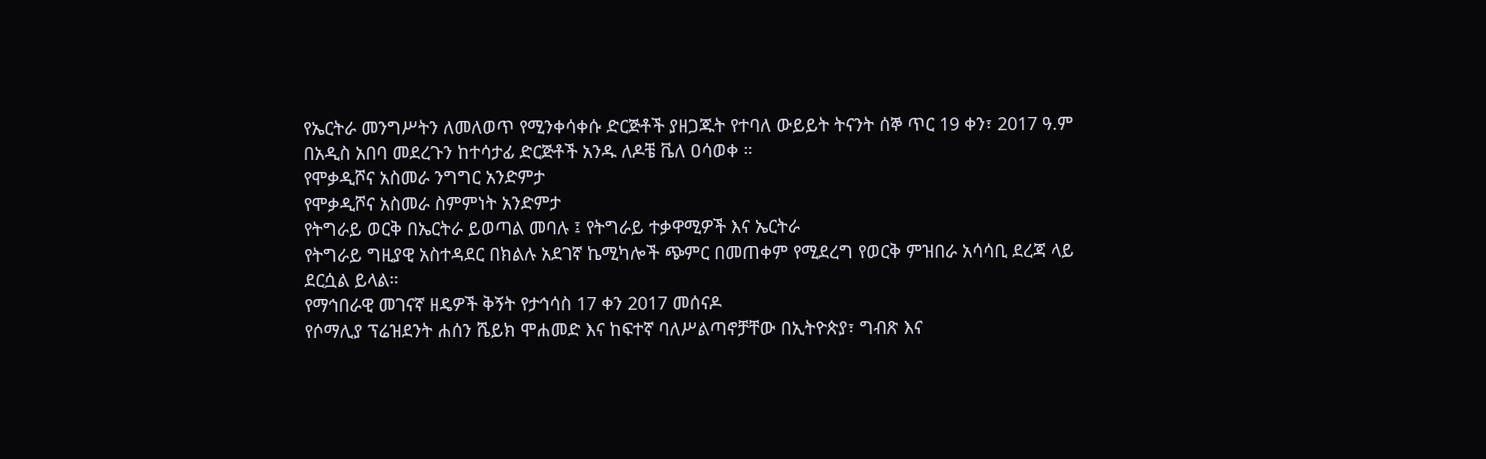የኤርትራ መንግሥትን ለመለወጥ የሚንቀሳቀሱ ድርጅቶች ያዘጋጁት የተባለ ውይይት ትናንት ሰኞ ጥር 19 ቀን፣ 2017 ዓ.ም በአዲስ አበባ መደረጉን ከተሳታፊ ድርጅቶች አንዱ ለዶቼ ቬለ ዐሳወቀ ።
የሞቃዲሾና አስመራ ንግግር አንድምታ
የሞቃዲሾና አስመራ ስምምነት አንድምታ
የትግራይ ወርቅ በኤርትራ ይወጣል መባሉ ፤ የትግራይ ተቃዋሚዎች እና ኤርትራ
የትግራይ ግዚያዊ አስተዳደር በክልሉ አደገኛ ኬሚካሎች ጭምር በመጠቀም የሚደረግ የወርቅ ምዝበራ አሳሳቢ ደረጃ ላይ ደርሷል ይላል።
የማኅበራዊ መገናኛ ዘዴዎች ቅኝት የታኅሳስ 17 ቀን 2017 መሰናዶ
የሶማሊያ ፕሬዝደንት ሐሰን ሼይክ ሞሐመድ እና ከፍተኛ ባለሥልጣኖቻቸው በኢትዮጵያ፣ ግብጽ እና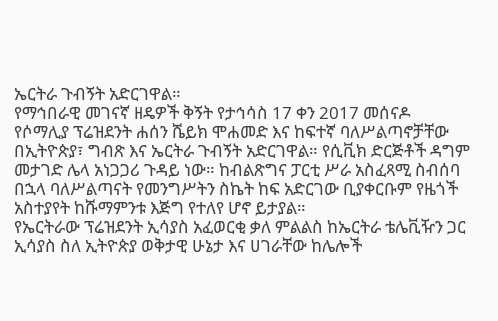ኤርትራ ጉብኝት አድርገዋል።
የማኅበራዊ መገናኛ ዘዴዎች ቅኝት የታኅሳስ 17 ቀን 2017 መሰናዶ
የሶማሊያ ፕሬዝደንት ሐሰን ሼይክ ሞሐመድ እና ከፍተኛ ባለሥልጣኖቻቸው በኢትዮጵያ፣ ግብጽ እና ኤርትራ ጉብኝት አድርገዋል። የሲቪክ ድርጅቶች ዳግም መታገድ ሌላ አነጋጋሪ ጉዳይ ነው። ከብልጽግና ፓርቲ ሥራ አስፈጻሚ ስብሰባ በኋላ ባለሥልጣናት የመንግሥትን ስኬት ከፍ አድርገው ቢያቀርቡም የዜጎች አስተያየት ከሹማምንቱ እጅግ የተለየ ሆኖ ይታያል።
የኤርትራው ፕሬዝደንት ኢሳያስ አፈወርቂ ቃለ ምልልስ ከኤርትራ ቴሌቪዥን ጋር
ኢሳያስ ስለ ኢትዮጵያ ወቅታዊ ሁኔታ እና ሀገራቸው ከሌሎች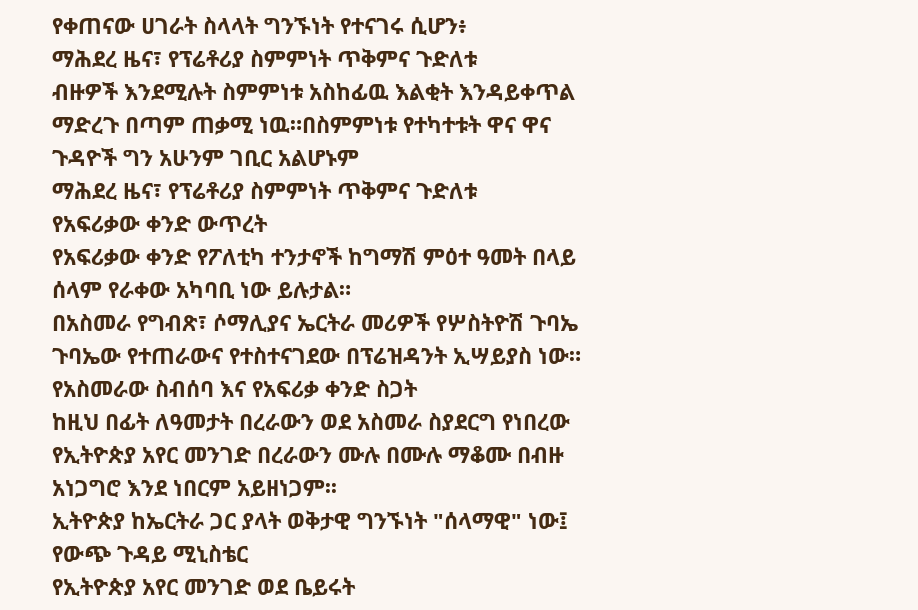የቀጠናው ሀገራት ስላላት ግንኙነት የተናገሩ ሲሆን፥
ማሕደረ ዜና፣ የፕሬቶሪያ ስምምነት ጥቅምና ጉድለቱ
ብዙዎች እንደሚሉት ስምምነቱ አስከፊዉ እልቂት እንዳይቀጥል ማድረጉ በጣም ጠቃሚ ነዉ።በስምምነቱ የተካተቱት ዋና ዋና ጉዳዮች ግን አሁንም ገቢር አልሆኑም
ማሕደረ ዜና፣ የፕሬቶሪያ ስምምነት ጥቅምና ጉድለቱ
የአፍሪቃው ቀንድ ውጥረት
የአፍሪቃው ቀንድ የፖለቲካ ተንታኖች ከግማሽ ምዕተ ዓመት በላይ ሰላም የራቀው አካባቢ ነው ይሉታል።
በአስመራ የግብጽ፣ ሶማሊያና ኤርትራ መሪዎች የሦስትዮሽ ጉባኤ
ጉባኤው የተጠራውና የተስተናገደው በፕሬዝዳንት ኢሣይያስ ነው።
የአስመራው ስብሰባ እና የአፍሪቃ ቀንድ ስጋት
ከዚህ በፊት ለዓመታት በረራውን ወደ አስመራ ስያደርግ የነበረው የኢትዮጵያ አየር መንገድ በረራውን ሙሉ በሙሉ ማቆሙ በብዙ አነጋግሮ እንደ ነበርም አይዘነጋም፡፡
ኢትዮጵያ ከኤርትራ ጋር ያላት ወቅታዊ ግንኙነት "ሰላማዊ" ነው፤ የውጭ ጉዳይ ሚኒስቴር
የኢትዮጵያ አየር መንገድ ወደ ቤይሩት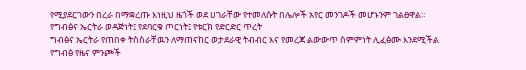የሚያደርገውን በረራ በማቋረጡ እነዚህ ዜጎች ወደ ሀገራቸው የተመለሱት በሌሎች አየር መንገዶች መሆኑንም ገልፀዋል።
የግብፅና ኤርትራ ወዳጅነት፤ የደባርቁ ጦርነት፤ የቱርክ የድርድር ጥረት
ግብፅና ኤርትራ የጠበቀ ትስስራቸዉን ለማጠናከር ወታደራዊ ትብብር እና የመረጃ ልውውጥ ስምምነት ሊፈፅሙ እንደሚችል የግብፅ የዜና ምንጮች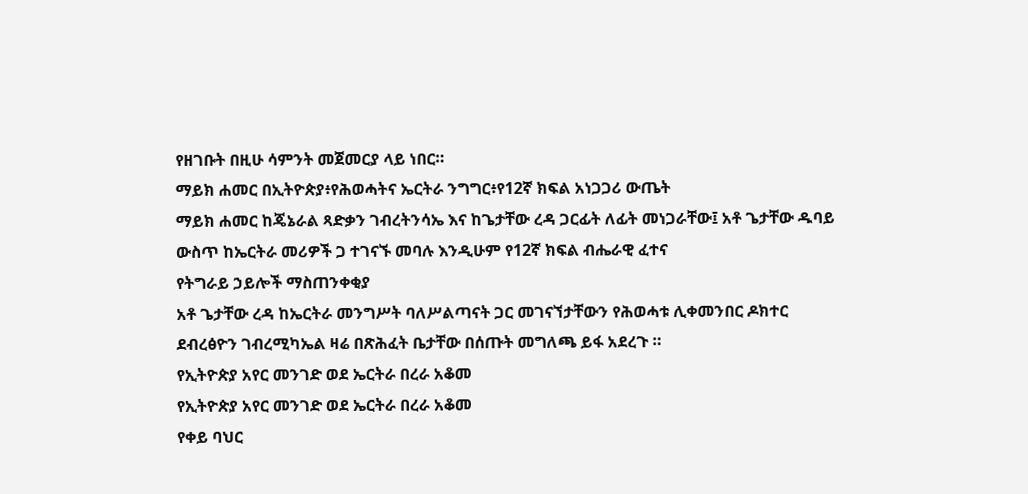የዘገቡት በዚሁ ሳምንት መጀመርያ ላይ ነበር።
ማይክ ሐመር በኢትዮጵያ፥የሕወሓትና ኤርትራ ንግግር፥የ12ኛ ክፍል አነጋጋሪ ውጤት
ማይክ ሐመር ከጄኔራል ጻድቃን ገብረትንሳኤ እና ከጌታቸው ረዳ ጋርፊት ለፊት መነጋራቸው፤ አቶ ጌታቸው ዱባይ ውስጥ ከኤርትራ መሪዎች ጋ ተገናኙ መባሉ እንዲሁም የ12ኛ ክፍል ብሔራዊ ፈተና
የትግራይ ኃይሎች ማስጠንቀቂያ
አቶ ጌታቸው ረዳ ከኤርትራ መንግሥት ባለሥልጣናት ጋር መገናኘታቸውን የሕወሓቱ ሊቀመንበር ዶክተር ደብረፅዮን ገብረሚካኤል ዛሬ በጽሕፈት ቤታቸው በሰጡት መግለጫ ይፋ አደረጉ ።
የኢትዮጵያ አየር መንገድ ወደ ኤርትራ በረራ አቆመ
የኢትዮጵያ አየር መንገድ ወደ ኤርትራ በረራ አቆመ
የቀይ ባህር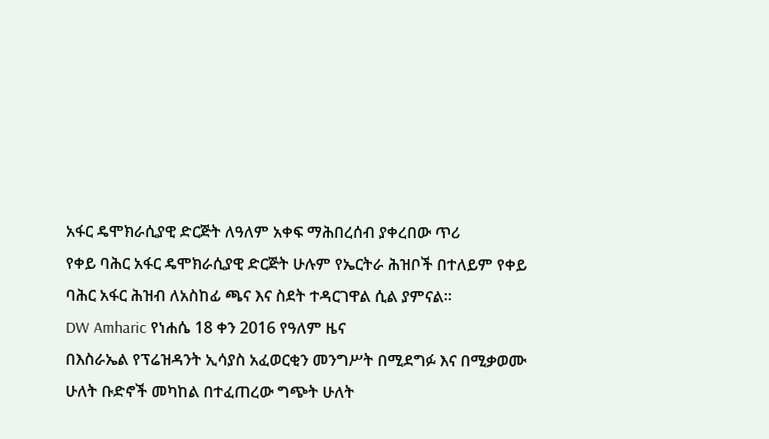አፋር ዴሞክራሲያዊ ድርጅት ለዓለም አቀፍ ማሕበረሰብ ያቀረበው ጥሪ
የቀይ ባሕር አፋር ዴሞክራሲያዊ ድርጅት ሁሉም የኤርትራ ሕዝቦች በተለይም የቀይ ባሕር አፋር ሕዝብ ለአስከፊ ጫና እና ስደት ተዳርገዋል ሲል ያምናል።
DW Amharic የነሐሴ 18 ቀን 2016 የዓለም ዜና
በእስራኤል የፕሬዝዳንት ኢሳያስ አፈወርቂን መንግሥት በሚደግፉ እና በሚቃወሙ ሁለት ቡድኖች መካከል በተፈጠረው ግጭት ሁለት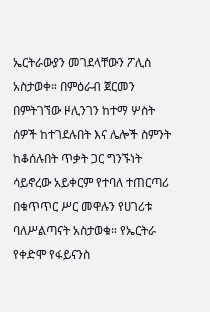ኤርትራውያን መገደላቸውን ፖሊስ አስታወቀ። በምዕራብ ጀርመን በምትገኘው ዞሊንገን ከተማ ሦስት ሰዎች ከተገደሉበት እና ሌሎች ስምንት ከቆሰሉበት ጥቃት ጋር ግንኙነት ሳይኖረው አይቀርም የተባለ ተጠርጣሪ በቁጥጥር ሥር መዋሉን የሀገሪቱ ባለሥልጣናት አስታወቁ። የኤርትራ የቀድሞ የፋይናንስ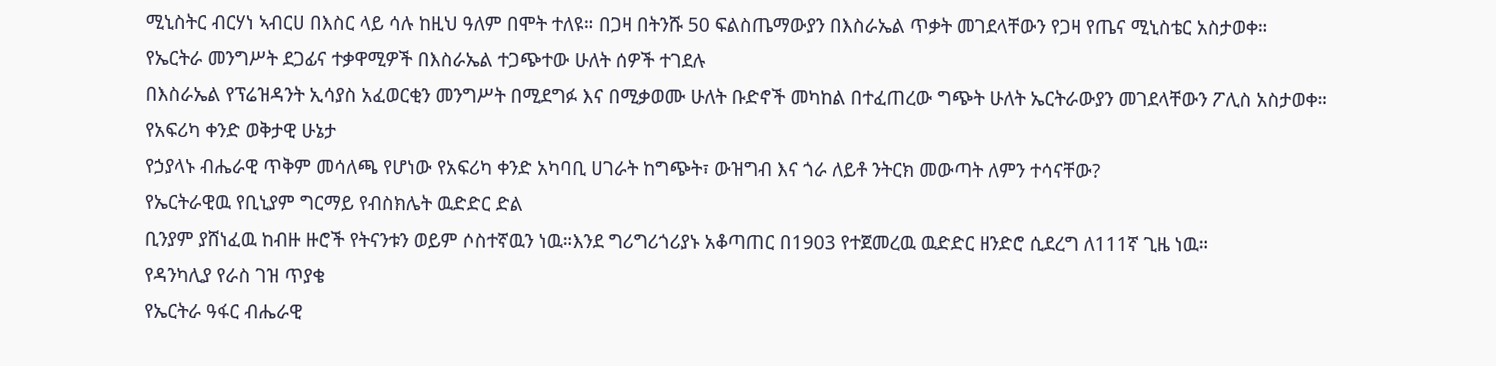ሚኒስትር ብርሃነ ኣብርሀ በእስር ላይ ሳሉ ከዚህ ዓለም በሞት ተለዩ። በጋዛ በትንሹ 50 ፍልስጤማውያን በእስራኤል ጥቃት መገደላቸውን የጋዛ የጤና ሚኒስቴር አስታወቀ።
የኤርትራ መንግሥት ደጋፊና ተቃዋሚዎች በእስራኤል ተጋጭተው ሁለት ሰዎች ተገደሉ
በእስራኤል የፕሬዝዳንት ኢሳያስ አፈወርቂን መንግሥት በሚደግፉ እና በሚቃወሙ ሁለት ቡድኖች መካከል በተፈጠረው ግጭት ሁለት ኤርትራውያን መገደላቸውን ፖሊስ አስታወቀ።
የአፍሪካ ቀንድ ወቅታዊ ሁኔታ
የኃያላኑ ብሔራዊ ጥቅም መሳለጫ የሆነው የአፍሪካ ቀንድ አካባቢ ሀገራት ከግጭት፣ ውዝግብ እና ጎራ ለይቶ ንትርክ መውጣት ለምን ተሳናቸው?
የኤርትራዊዉ የቢኒያም ግርማይ የብስክሌት ዉድድር ድል
ቢንያም ያሸነፈዉ ከብዙ ዙሮች የትናንቱን ወይም ሶስተኛዉን ነዉ።እንደ ግሪግሪጎሪያኑ አቆጣጠር በ1903 የተጀመረዉ ዉድድር ዘንድሮ ሲደረግ ለ111ኛ ጊዜ ነዉ።
የዳንካሊያ የራስ ገዝ ጥያቄ
የኤርትራ ዓፋር ብሔራዊ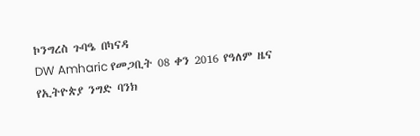ኮንግረስ ጉባዔ በካናዳ
DW Amharic የመጋቢት 08 ቀን 2016 የዓለም ዜና
የኢትዮጵያ ንግድ ባንክ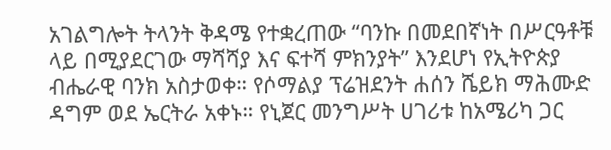አገልግሎት ትላንት ቅዳሜ የተቋረጠው “ባንኩ በመደበኛነት በሥርዓቶቹ ላይ በሚያደርገው ማሻሻያ እና ፍተሻ ምክንያት” እንደሆነ የኢትዮጵያ ብሔራዊ ባንክ አስታወቀ። የሶማልያ ፕሬዝደንት ሐሰን ሼይክ ማሕሙድ ዳግም ወደ ኤርትራ አቀኑ። የኒጀር መንግሥት ሀገሪቱ ከአሜሪካ ጋር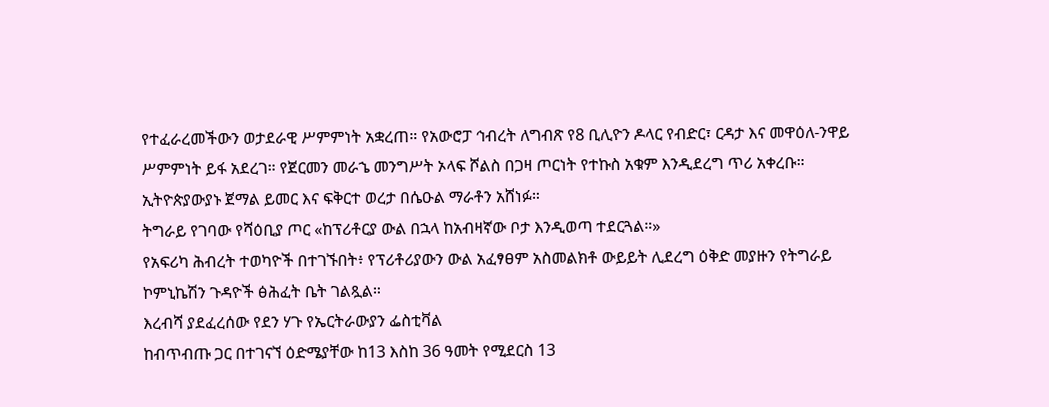የተፈራረመችውን ወታደራዊ ሥምምነት አቋረጠ። የአውሮፓ ኅብረት ለግብጽ የ8 ቢሊዮን ዶላር የብድር፣ ርዳታ እና መዋዕለ-ንዋይ ሥምምነት ይፋ አደረገ። የጀርመን መራኄ መንግሥት ኦላፍ ሾልስ በጋዛ ጦርነት የተኩስ አቁም እንዲደረግ ጥሪ አቀረቡ። ኢትዮጵያውያኑ ጀማል ይመር እና ፍቅርተ ወረታ በሴዑል ማራቶን አሸነፉ።
ትግራይ የገባው የሻዕቢያ ጦር «ከፕሪቶርያ ውል በኋላ ከአብዛኛው ቦታ እንዲወጣ ተደርጓል።»
የአፍሪካ ሕብረት ተወካዮች በተገኙበት፥ የፕሪቶሪያውን ውል አፈፃፀም አስመልክቶ ውይይት ሊደረግ ዕቅድ መያዙን የትግራይ ኮምኒኬሽን ጉዳዮች ፅሕፈት ቤት ገልጿል።
እረብሻ ያደፈረሰው የደን ሃጉ የኤርትራውያን ፌስቲቫል
ከብጥብጡ ጋር በተገናኘ ዕድሜያቸው ከ13 እስከ 36 ዓመት የሚደርስ 13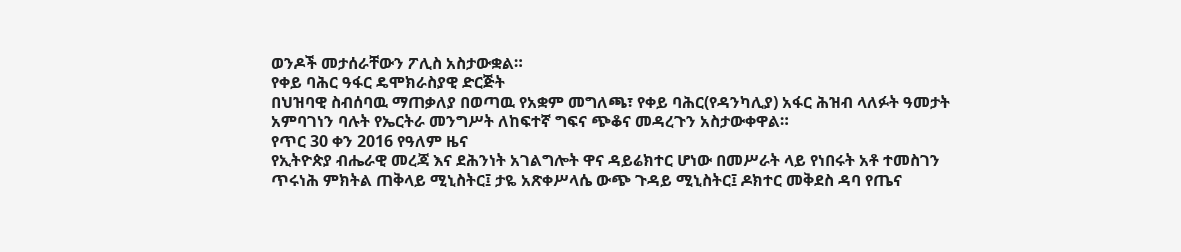ወንዶች መታሰራቸውን ፖሊስ አስታውቋል።
የቀይ ባሕር ዓፋር ዴሞክራስያዊ ድርጅት
በህዝባዊ ስብሰባዉ ማጠቃለያ በወጣዉ የአቋም መግለጫ፣ የቀይ ባሕር(የዳንካሊያ) አፋር ሕዝብ ላለፉት ዓመታት አምባገነን ባሉት የኤርትራ መንግሥት ለከፍተኛ ግፍና ጭቆና መዳረጉን አስታውቀዋል።
የጥር 30 ቀን 2016 የዓለም ዜና
የኢትዮጵያ ብሔራዊ መረጃ እና ደሕንነት አገልግሎት ዋና ዳይሬክተር ሆነው በመሥራት ላይ የነበሩት አቶ ተመስገን ጥሩነሕ ምክትል ጠቅላይ ሚኒስትር፤ ታዬ አጽቀሥላሴ ውጭ ጉዳይ ሚኒስትር፤ ዶክተር መቅደስ ዳባ የጤና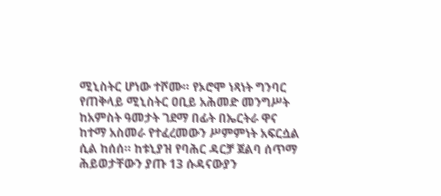ሚኒስትር ሆነው ተሾሙ። የኦሮሞ ነጻነት ግንባር የጠቅላይ ሚኒስትር ዐቢይ አሕመድ መንግሥት ከአምስት ዓመታት ገደማ በፊት በኤርትራ ዋና ከተማ አስመራ የተፈረመውን ሥምምነት አፍርሷል ሲል ከሰሰ። ከቱኒያዝ የባሕር ዳርቻ ጀልባ ሰጥማ ሕይወታቸውን ያጡ 13 ሱዳናውያን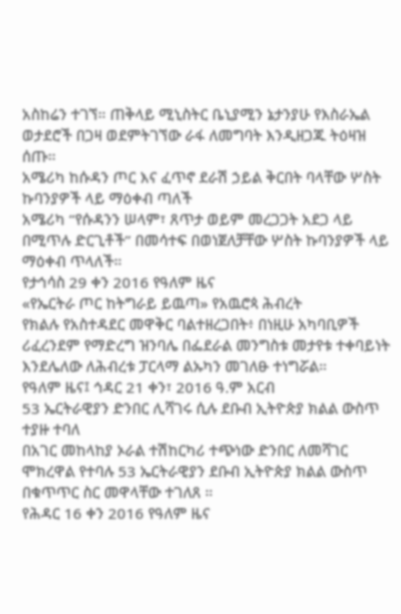አስከሬን ተገኘ። ጠቅላይ ሚኒስትር ቤኒያሚን ኔታንያሁ የእስራኤል ወታደሮች በጋዛ ወደምትገኘው ራፋ ለመግባት እንዲዘጋጁ ትዕዛዝ ሰጡ።
አሜሪካ ከሱዳን ጦር እና ፈጥኖ ደራሽ ኃይል ቅርበት ባላቸው ሦስት ኩባንያዎች ላይ ማዕቀብ ጣለች
አሜሪካ “የሱዳንን ሠላም፣ ጸጥታ ወይም መረጋጋት አደጋ ላይ በሚጥሉ ድርጊቶች” በመሳተፍ በወነጀለቻቸው ሦስት ኩባንያዎች ላይ ማዕቀብ ጥላለች።
የታኅሳስ 29 ቀን 2016 የዓለም ዜና
«የኤርትራ ጦር ከትግራይ ይዉጣ» የአዉሮጳ ሕብረት
የክልሉ የአስተዳደር መዋቅር ባልተዘረጋበት፥ በነዚሁ አካባቢዎች ሪፈረንደም የማድረግ ዝንባሌ በፌደራል መንግስቱ መታየቱ ተቀባይነት እንደሌለው ለሕብረቱ ፓርላማ ልኡካን መገለፁ ተነግሯል።
የዓለም ዜና፤ ኅዳር 21 ቀን፣ 2016 ዓ.ም አርብ
53 ኤርትራዊያን ድንበር ሊሻገሩ ሲሉ ደቡብ ኢትዮጵያ ክልል ውስጥ ተያዙ ተባለ
በአገር መከላከያ ኦራል ተሽከርካሪ ተጭነው ድንበር ለመሻገር ሞክረዋል የተባሉ 53 ኤርትራዊያን ደቡብ ኢትዮጵያ ክልል ውስጥ በቁጥጥር ስር መዋላቸው ተገለጸ ።
የሕዳር 16 ቀን 2016 የዓለም ዜና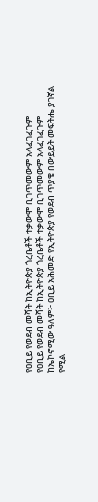የዐቢይ የወደብ መሻት ከኢትዮጵያ ጎረቤቶች ተቃውሞ ቢገጥመውም አላፈገፈጉም
የዐቢይ የወደብ መሻት ከኢትዮጵያ ጎረቤቶች ተቃውሞ ቢገጥመውም አላፈገፈጉም
ከኤኮኖሚው ዓለም፦ ዐቢይ አሕመድ የኢትዮጵያ የወደብ ጥያቄ በውይይት መፍትሔ ያገኛል የሚል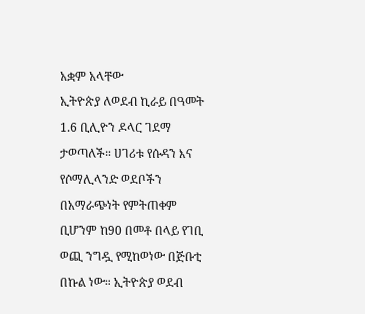አቋም አላቸው
ኢትዮጵያ ለወደብ ኪራይ በዓመት 1.6 ቢሊዮን ዶላር ገደማ ታወጣለች። ሀገሪቱ የሱዳን እና የሶማሊላንድ ወደቦችን በአማራጭነት የምትጠቀም ቢሆንም ከ90 በመቶ በላይ የገቢ ወጪ ንግዷ የሚከወነው በጅቡቲ በኩል ነው። ኢትዮጵያ ወደብ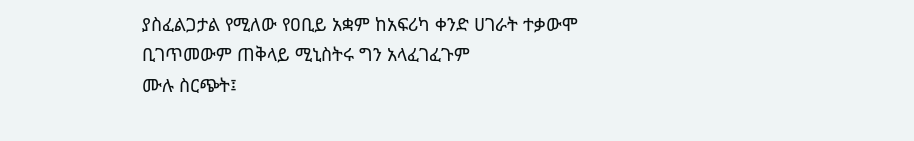ያስፈልጋታል የሚለው የዐቢይ አቋም ከአፍሪካ ቀንድ ሀገራት ተቃውሞ ቢገጥመውም ጠቅላይ ሚኒስትሩ ግን አላፈገፈጉም
ሙሉ ስርጭት፤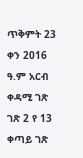ጥቅምት 23 ቀን 2016 ዓ.ም አርብ
ቀዳሚ ገጽ
ገጽ 2 የ 13
ቀጣይ ገጽ